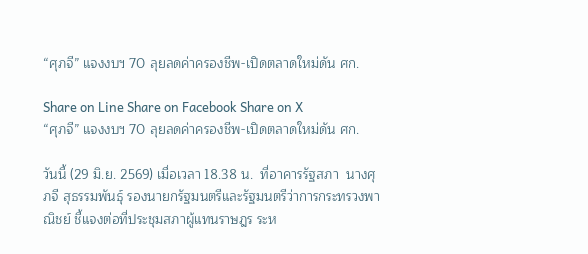“ศุภจี” แจงงบฯ 70 ลุยลดค่าครองชีพ-เปิดตลาดใหม่ดัน ศก.

Share on Line Share on Facebook Share on X
“ศุภจี” แจงงบฯ 70 ลุยลดค่าครองชีพ-เปิดตลาดใหม่ดัน ศก.

วันนี้ (29 มิ.ย. 2569) เมื่อเวลา 18.38 น.  ที่อาคารรัฐสภา  นางศุภจี สุธรรมพันธุ์ รองนายกรัฐมนตรีและรัฐมนตรีว่าการกระทรวงพาณิชย์ ชี้แจงต่อที่ประชุมสภาผู้แทนราษฎร ระห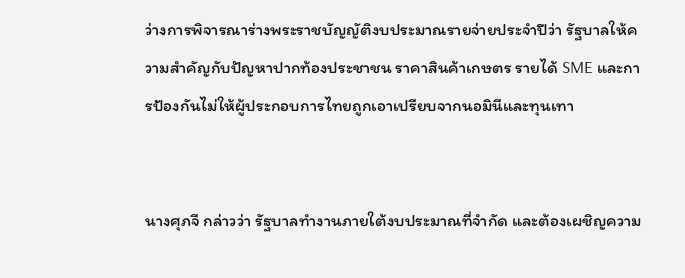ว่างการพิจารณาร่างพระราชบัญญัติงบประมาณรายจ่ายประจำปีว่า รัฐบาลให้ความสำคัญกับปัญหาปากท้องประชาชน ราคาสินค้าเกษตร รายได้ SME และการป้องกันไม่ให้ผู้ประกอบการไทยถูกเอาเปรียบจากนอมินีและทุนเทา


นางศุภจี กล่าวว่า รัฐบาลทำงานภายใต้งบประมาณที่จำกัด และต้องเผชิญความ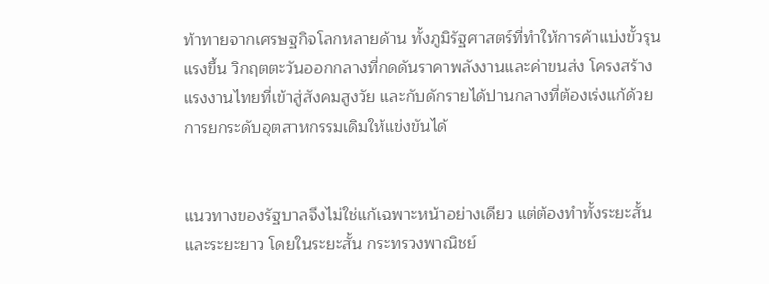ท้าทายจากเศรษฐกิจโลกหลายด้าน ทั้งภูมิรัฐศาสตร์ที่ทำให้การค้าแบ่งขั้วรุนแรงขึ้น วิกฤตตะวันออกกลางที่กดดันราคาพลังงานและค่าขนส่ง โครงสร้างแรงงานไทยที่เข้าสู่สังคมสูงวัย และกับดักรายได้ปานกลางที่ต้องเร่งแก้ด้วยการยกระดับอุตสาหกรรมเดิมให้แข่งขันได้


แนวทางของรัฐบาลจึงไม่ใช่แก้เฉพาะหน้าอย่างเดียว แต่ต้องทำทั้งระยะสั้นและระยะยาว โดยในระยะสั้น กระทรวงพาณิชย์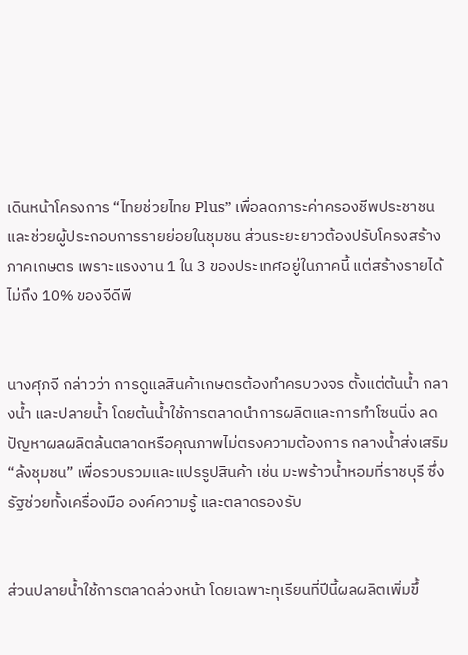เดินหน้าโครงการ “ไทยช่วยไทย Plus” เพื่อลดภาระค่าครองชีพประชาชนและช่วยผู้ประกอบการรายย่อยในชุมชน ส่วนระยะยาวต้องปรับโครงสร้างภาคเกษตร เพราะแรงงาน 1 ใน 3 ของประเทศอยู่ในภาคนี้ แต่สร้างรายได้ไม่ถึง 10% ของจีดีพี


นางศุภจี กล่าวว่า การดูแลสินค้าเกษตรต้องทำครบวงจร ตั้งแต่ต้นน้ำ กลางน้ำ และปลายน้ำ โดยต้นน้ำใช้การตลาดนำการผลิตและการทำโซนนิ่ง ลดปัญหาผลผลิตล้นตลาดหรือคุณภาพไม่ตรงความต้องการ กลางน้ำส่งเสริม “ล้งชุมชน” เพื่อรวบรวมและแปรรูปสินค้า เช่น มะพร้าวน้ำหอมที่ราชบุรี ซึ่งรัฐช่วยทั้งเครื่องมือ องค์ความรู้ และตลาดรองรับ


ส่วนปลายน้ำใช้การตลาดล่วงหน้า โดยเฉพาะทุเรียนที่ปีนี้ผลผลิตเพิ่มขึ้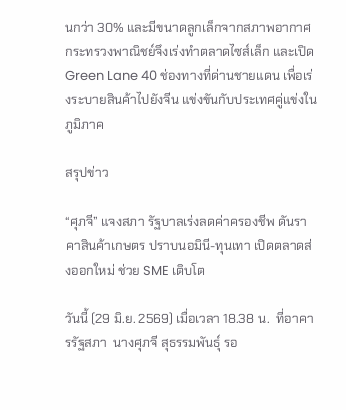นกว่า 30% และมีขนาดลูกเล็กจากสภาพอากาศ กระทรวงพาณิชย์จึงเร่งทำตลาดไซส์เล็ก และเปิด Green Lane 40 ช่องทางที่ด่านชายแดน เพื่อเร่งระบายสินค้าไปยังจีน แข่งขันกับประเทศคู่แข่งในภูมิภาค

สรุปข่าว

“ศุภจี” แจงสภา รัฐบาลเร่งลดค่าครองชีพ ดันราคาสินค้าเกษตร ปราบนอมินี-ทุนเทา เปิดตลาดส่งออกใหม่ ช่วย SME เติบโต

วันนี้ (29 มิ.ย. 2569) เมื่อเวลา 18.38 น.  ที่อาคารรัฐสภา  นางศุภจี สุธรรมพันธุ์ รอ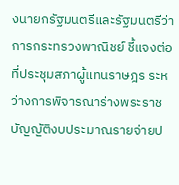งนายกรัฐมนตรีและรัฐมนตรีว่าการกระทรวงพาณิชย์ ชี้แจงต่อที่ประชุมสภาผู้แทนราษฎร ระหว่างการพิจารณาร่างพระราชบัญญัติงบประมาณรายจ่ายป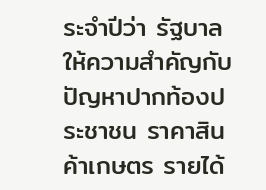ระจำปีว่า รัฐบาลให้ความสำคัญกับปัญหาปากท้องประชาชน ราคาสินค้าเกษตร รายได้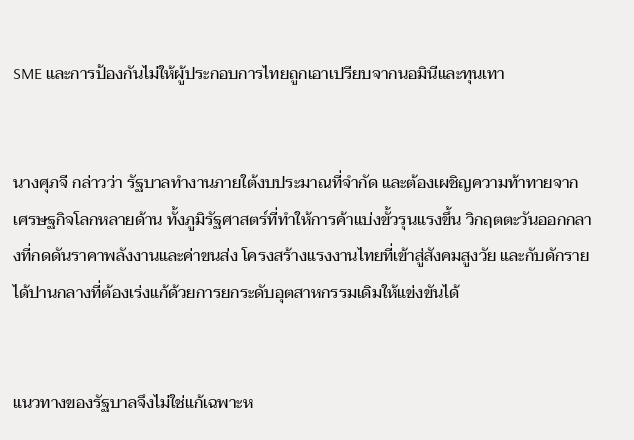SME และการป้องกันไม่ให้ผู้ประกอบการไทยถูกเอาเปรียบจากนอมินีและทุนเทา


นางศุภจี กล่าวว่า รัฐบาลทำงานภายใต้งบประมาณที่จำกัด และต้องเผชิญความท้าทายจากเศรษฐกิจโลกหลายด้าน ทั้งภูมิรัฐศาสตร์ที่ทำให้การค้าแบ่งขั้วรุนแรงขึ้น วิกฤตตะวันออกกลางที่กดดันราคาพลังงานและค่าขนส่ง โครงสร้างแรงงานไทยที่เข้าสู่สังคมสูงวัย และกับดักรายได้ปานกลางที่ต้องเร่งแก้ด้วยการยกระดับอุตสาหกรรมเดิมให้แข่งขันได้


แนวทางของรัฐบาลจึงไม่ใช่แก้เฉพาะห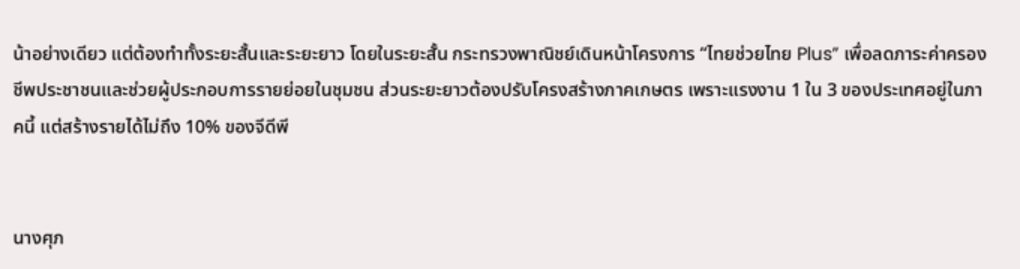น้าอย่างเดียว แต่ต้องทำทั้งระยะสั้นและระยะยาว โดยในระยะสั้น กระทรวงพาณิชย์เดินหน้าโครงการ “ไทยช่วยไทย Plus” เพื่อลดภาระค่าครองชีพประชาชนและช่วยผู้ประกอบการรายย่อยในชุมชน ส่วนระยะยาวต้องปรับโครงสร้างภาคเกษตร เพราะแรงงาน 1 ใน 3 ของประเทศอยู่ในภาคนี้ แต่สร้างรายได้ไม่ถึง 10% ของจีดีพี


นางศุภ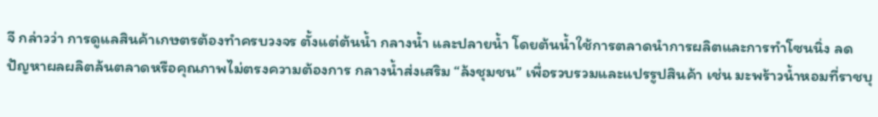จี กล่าวว่า การดูแลสินค้าเกษตรต้องทำครบวงจร ตั้งแต่ต้นน้ำ กลางน้ำ และปลายน้ำ โดยต้นน้ำใช้การตลาดนำการผลิตและการทำโซนนิ่ง ลดปัญหาผลผลิตล้นตลาดหรือคุณภาพไม่ตรงความต้องการ กลางน้ำส่งเสริม “ล้งชุมชน” เพื่อรวบรวมและแปรรูปสินค้า เช่น มะพร้าวน้ำหอมที่ราชบุ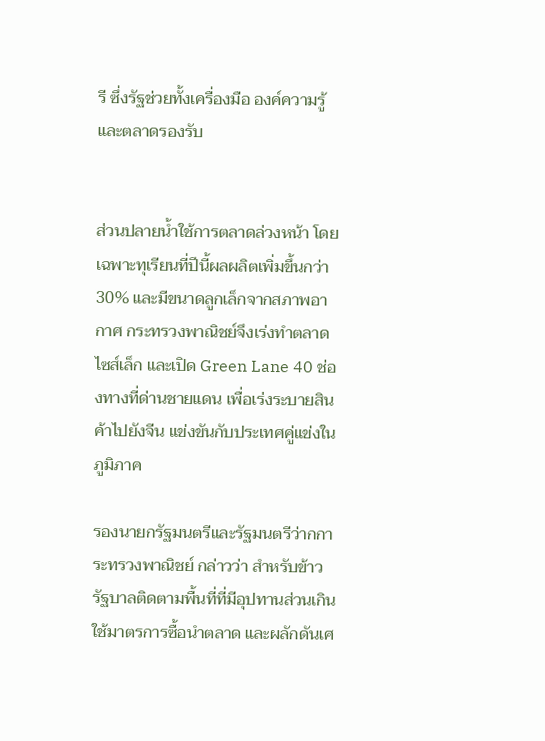รี ซึ่งรัฐช่วยทั้งเครื่องมือ องค์ความรู้ และตลาดรองรับ


ส่วนปลายน้ำใช้การตลาดล่วงหน้า โดยเฉพาะทุเรียนที่ปีนี้ผลผลิตเพิ่มขึ้นกว่า 30% และมีขนาดลูกเล็กจากสภาพอากาศ กระทรวงพาณิชย์จึงเร่งทำตลาดไซส์เล็ก และเปิด Green Lane 40 ช่องทางที่ด่านชายแดน เพื่อเร่งระบายสินค้าไปยังจีน แข่งขันกับประเทศคู่แข่งในภูมิภาค

รองนายกรัฐมนตรีและรัฐมนตรีว่ากการะทรวงพาณิชย์ กล่าวว่า สำหรับข้าว รัฐบาลติดตามพื้นที่ที่มีอุปทานส่วนเกิน ใช้มาตรการซื้อนำตลาด และผลักดันเศ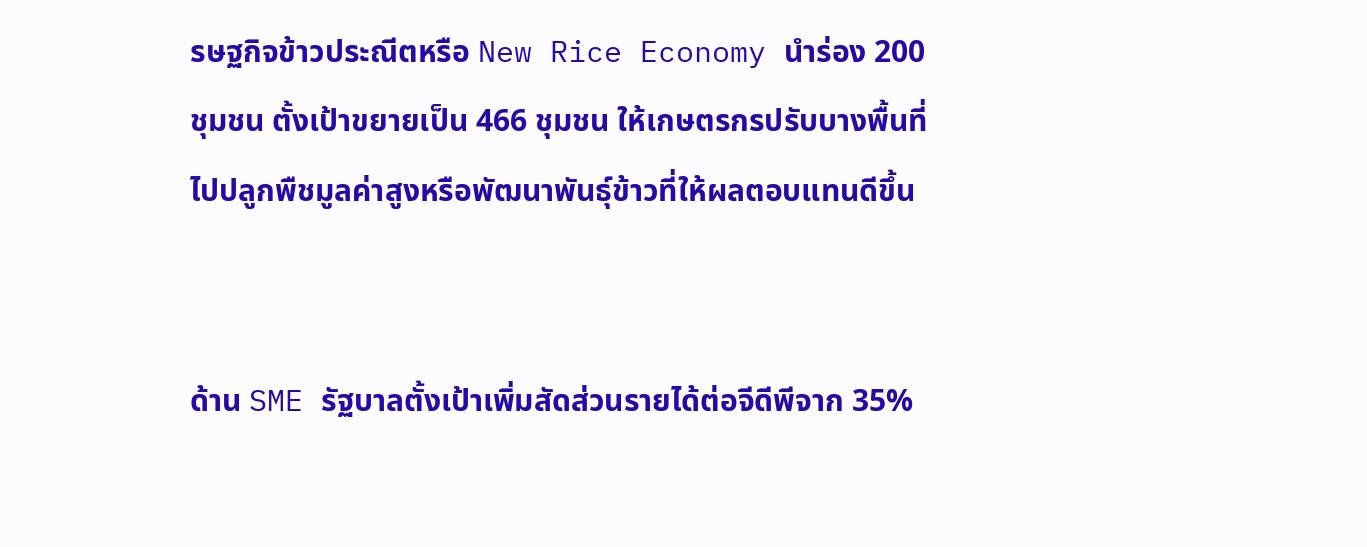รษฐกิจข้าวประณีตหรือ New Rice Economy นำร่อง 200 ชุมชน ตั้งเป้าขยายเป็น 466 ชุมชน ให้เกษตรกรปรับบางพื้นที่ไปปลูกพืชมูลค่าสูงหรือพัฒนาพันธุ์ข้าวที่ให้ผลตอบแทนดีขึ้น


ด้าน SME รัฐบาลตั้งเป้าเพิ่มสัดส่วนรายได้ต่อจีดีพีจาก 35%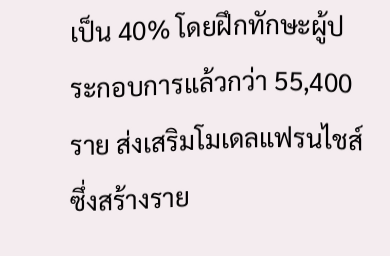เป็น 40% โดยฝึกทักษะผู้ประกอบการแล้วกว่า 55,400 ราย ส่งเสริมโมเดลแฟรนไชส์ซึ่งสร้างราย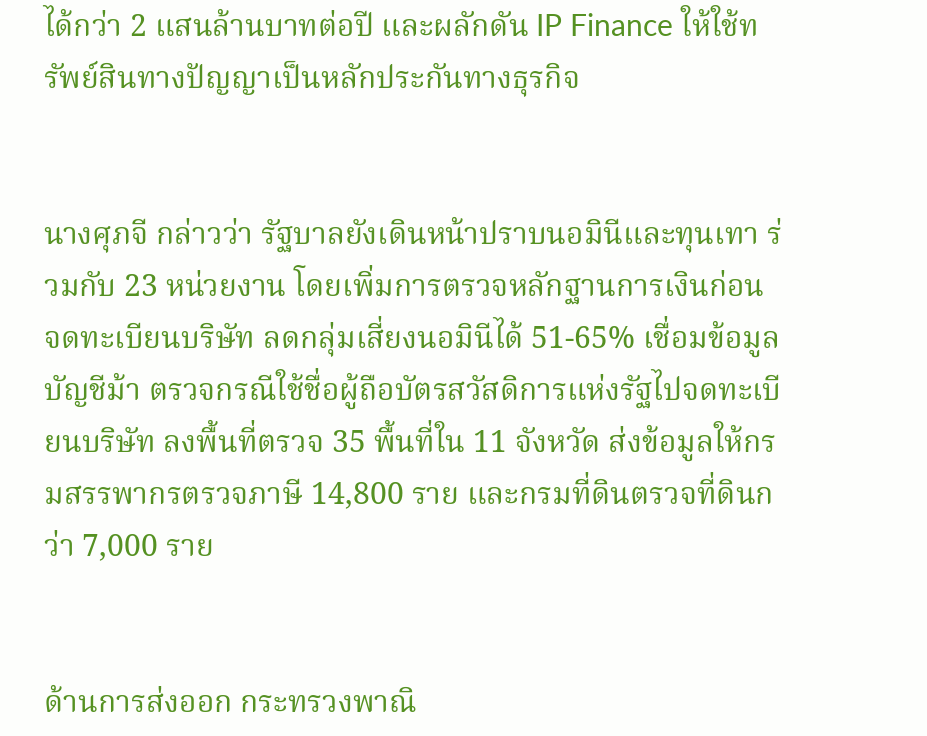ได้กว่า 2 แสนล้านบาทต่อปี และผลักดัน IP Finance ให้ใช้ทรัพย์สินทางปัญญาเป็นหลักประกันทางธุรกิจ


นางศุภจี กล่าวว่า รัฐบาลยังเดินหน้าปราบนอมินีและทุนเทา ร่วมกับ 23 หน่วยงาน โดยเพิ่มการตรวจหลักฐานการเงินก่อนจดทะเบียนบริษัท ลดกลุ่มเสี่ยงนอมินีได้ 51-65% เชื่อมข้อมูลบัญชีม้า ตรวจกรณีใช้ชื่อผู้ถือบัตรสวัสดิการแห่งรัฐไปจดทะเบียนบริษัท ลงพื้นที่ตรวจ 35 พื้นที่ใน 11 จังหวัด ส่งข้อมูลให้กรมสรรพากรตรวจภาษี 14,800 ราย และกรมที่ดินตรวจที่ดินกว่า 7,000 ราย


ด้านการส่งออก กระทรวงพาณิ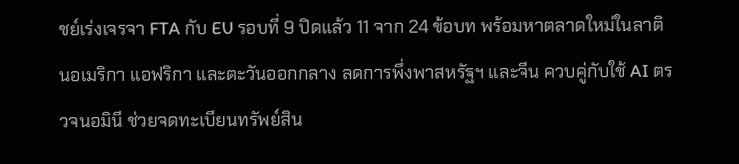ชย์เร่งเจรจา FTA กับ EU รอบที่ 9 ปิดแล้ว 11 จาก 24 ข้อบท พร้อมหาตลาดใหม่ในลาตินอเมริกา แอฟริกา และตะวันออกกลาง ลดการพึ่งพาสหรัฐฯ และจีน ควบคู่กับใช้ AI ตรวจนอมินี ช่วยจดทะเบียนทรัพย์สิน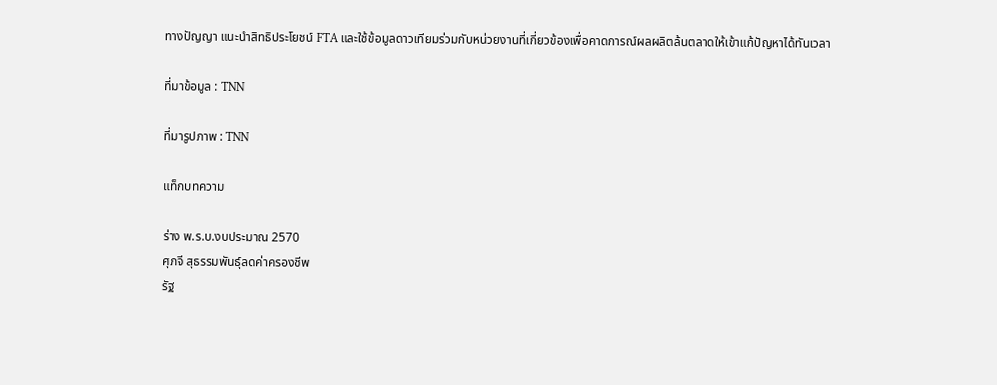ทางปัญญา แนะนำสิทธิประโยชน์ FTA และใช้ข้อมูลดาวเทียมร่วมกับหน่วยงานที่เกี่ยวข้องเพื่อคาดการณ์ผลผลิตล้นตลาดให้เข้าแก้ปัญหาได้ทันเวลา

ที่มาข้อมูล : TNN

ที่มารูปภาพ : TNN

แท็กบทความ

ร่าง พ.ร.บ.งบประมาณ 2570
ศุภจี สุธรรมพันธุ์ลดค่าครองชีพ
รัฐ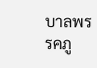บาลพรรคภู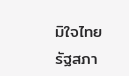มิใจไทย
รัฐสภา